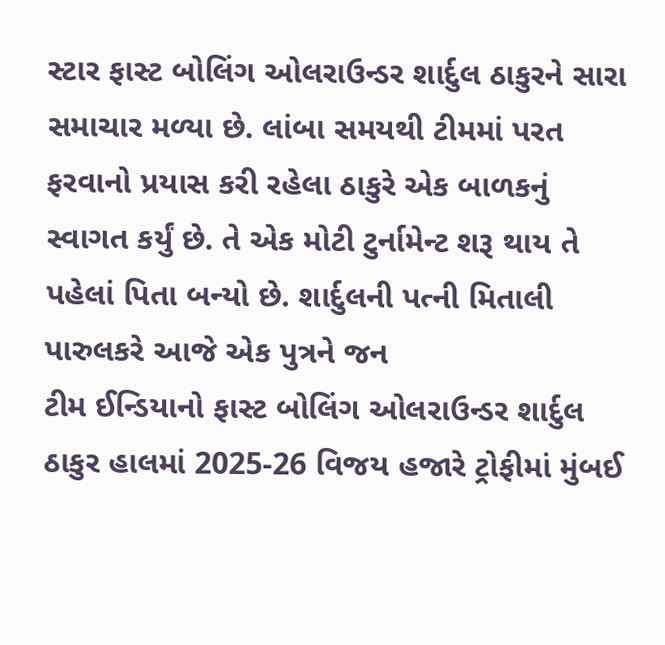સ્ટાર ફાસ્ટ બોલિંગ ઓલરાઉન્ડર શાર્દુલ ઠાકુરને સારા સમાચાર મળ્યા છે. લાંબા સમયથી ટીમમાં પરત ફરવાનો પ્રયાસ કરી રહેલા ઠાકુરે એક બાળકનું સ્વાગત કર્યું છે. તે એક મોટી ટુર્નામેન્ટ શરૂ થાય તે પહેલાં પિતા બન્યો છે. શાર્દુલની પત્ની મિતાલી પારુલકરે આજે એક પુત્રને જન
ટીમ ઈન્ડિયાનો ફાસ્ટ બોલિંગ ઓલરાઉન્ડર શાર્દુલ ઠાકુર હાલમાં 2025-26 વિજય હજારે ટ્રોફીમાં મુંબઈ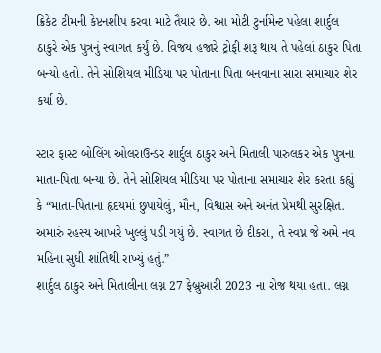ક્રિકેટ ટીમની કેપ્ટનશીપ કરવા માટે તૈયાર છે. આ મોટી ટુર્નામેન્ટ પહેલા શાર્દુલ ઠાકુરે એક પુત્રનું સ્વાગત કર્યું છે. વિજય હજારે ટ્રોફી શરૂ થાય તે પહેલાં ઠાકુર પિતા બન્યો હતો. તેને સોશિયલ મીડિયા પર પોતાના પિતા બનવાના સારા સમાચાર શેર કર્યા છે.

સ્ટાર ફાસ્ટ બોલિંગ ઓલરાઉન્ડર શાર્દુલ ઠાકુર અને મિતાલી પારુલકર એક પુત્રના માતા-પિતા બન્યા છે. તેને સોશિયલ મીડિયા પર પોતાના સમાચાર શેર કરતા કહ્યું કે “માતા-પિતાના હૃદયમાં છુપાયેલું, મૌન, વિશ્વાસ અને અનંત પ્રેમથી સુરક્ષિત. અમારું રહસ્ય આખરે ખુલ્લું પડી ગયું છે. સ્વાગત છે દીકરા, તે સ્વપ્ન જે અમે નવ મહિના સુધી શાંતિથી રાખ્યું હતું.”
શાર્દુલ ઠાકુર અને મિતાલીના લગ્ન 27 ફેબ્રુઆરી 2023 ના રોજ થયા હતા. લગ્ન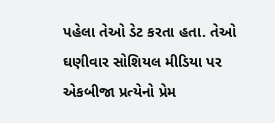પહેલા તેઓ ડેટ કરતા હતા. તેઓ ઘણીવાર સોશિયલ મીડિયા પર એકબીજા પ્રત્યેનો પ્રેમ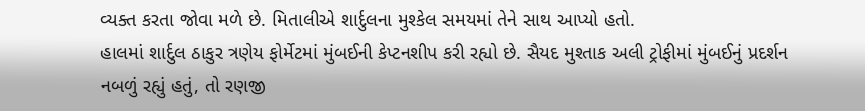વ્યક્ત કરતા જોવા મળે છે. મિતાલીએ શાર્દુલના મુશ્કેલ સમયમાં તેને સાથ આપ્યો હતો.
હાલમાં શાર્દુલ ઠાકુર ત્રણેય ફોર્મેટમાં મુંબઈની કેપ્ટનશીપ કરી રહ્યો છે. સૈયદ મુશ્તાક અલી ટ્રોફીમાં મુંબઈનું પ્રદર્શન નબળું રહ્યું હતું, તો રણજી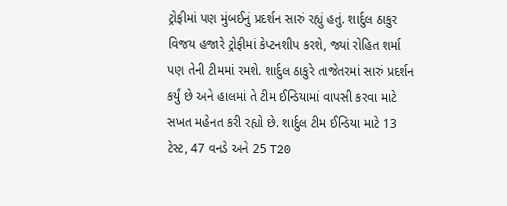ટ્રોફીમાં પણ મુંબઈનું પ્રદર્શન સારું રહ્યું હતું. શાર્દુલ ઠાકુર વિજય હજારે ટ્રોફીમાં કેપ્ટનશીપ કરશે, જ્યાં રોહિત શર્મા પણ તેની ટીમમાં રમશે. શાર્દુલ ઠાકુરે તાજેતરમાં સારું પ્રદર્શન કર્યું છે અને હાલમાં તે ટીમ ઈન્ડિયામાં વાપસી કરવા માટે સખત મહેનત કરી રહ્યો છે. શાર્દુલ ટીમ ઈન્ડિયા માટે 13 ટેસ્ટ, 47 વનડે અને 25 T20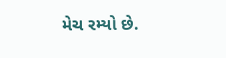મેચ રમ્યો છે.